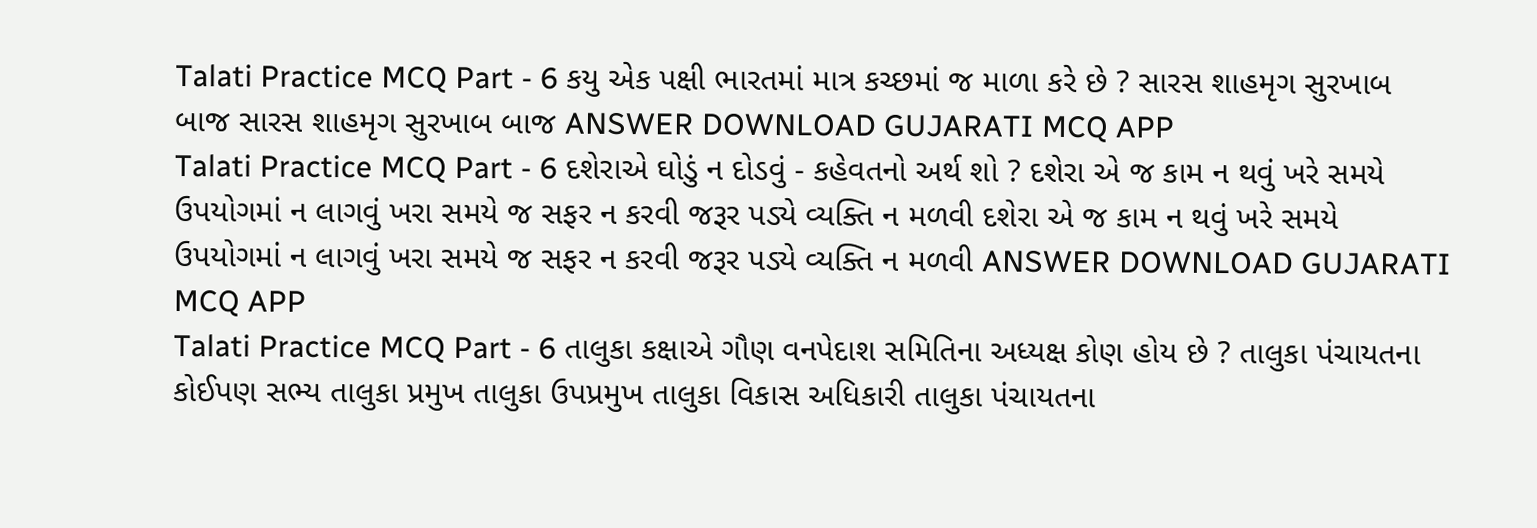Talati Practice MCQ Part - 6 કયુ એક પક્ષી ભારતમાં માત્ર કચ્છમાં જ માળા કરે છે ? સારસ શાહમૃગ સુરખાબ બાજ સારસ શાહમૃગ સુરખાબ બાજ ANSWER DOWNLOAD GUJARATI MCQ APP
Talati Practice MCQ Part - 6 દશેરાએ ઘોડું ન દોડવું - કહેવતનો અર્થ શો ? દશેરા એ જ કામ ન થવું ખરે સમયે ઉપયોગમાં ન લાગવું ખરા સમયે જ સફર ન કરવી જરૂર પડ્યે વ્યક્તિ ન મળવી દશેરા એ જ કામ ન થવું ખરે સમયે ઉપયોગમાં ન લાગવું ખરા સમયે જ સફર ન કરવી જરૂર પડ્યે વ્યક્તિ ન મળવી ANSWER DOWNLOAD GUJARATI MCQ APP
Talati Practice MCQ Part - 6 તાલુકા કક્ષાએ ગૌણ વનપેદાશ સમિતિના અધ્યક્ષ કોણ હોય છે ? તાલુકા પંચાયતના કોઈપણ સભ્ય તાલુકા પ્રમુખ તાલુકા ઉપપ્રમુખ તાલુકા વિકાસ અધિકારી તાલુકા પંચાયતના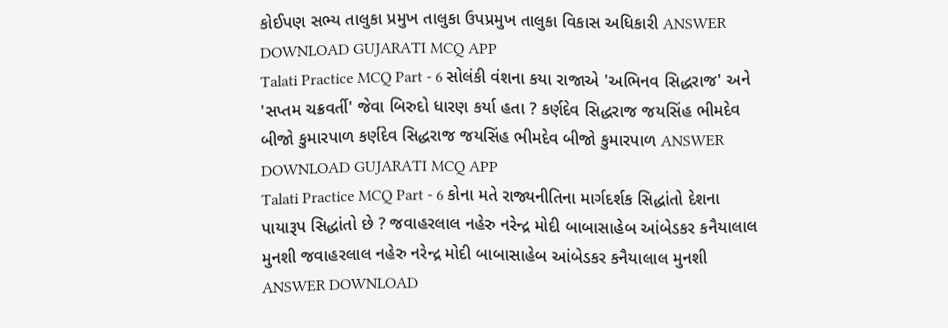કોઈપણ સભ્ય તાલુકા પ્રમુખ તાલુકા ઉપપ્રમુખ તાલુકા વિકાસ અધિકારી ANSWER DOWNLOAD GUJARATI MCQ APP
Talati Practice MCQ Part - 6 સોલંકી વંશના કયા રાજાએ 'અભિનવ સિદ્ધરાજ' અને 'સપ્તમ ચક્રવર્તી' જેવા બિરુદો ધારણ કર્યા હતા ? કર્ણદેવ સિદ્ધરાજ જયસિંહ ભીમદેવ બીજો કુમારપાળ કર્ણદેવ સિદ્ધરાજ જયસિંહ ભીમદેવ બીજો કુમારપાળ ANSWER DOWNLOAD GUJARATI MCQ APP
Talati Practice MCQ Part - 6 કોના મતે રાજ્યનીતિના માર્ગદર્શક સિદ્ધાંતો દેશના પાયારૂપ સિદ્ધાંતો છે ? જવાહરલાલ નહેરુ નરેન્દ્ર મોદી બાબાસાહેબ આંબેડકર કનૈયાલાલ મુનશી જવાહરલાલ નહેરુ નરેન્દ્ર મોદી બાબાસાહેબ આંબેડકર કનૈયાલાલ મુનશી ANSWER DOWNLOAD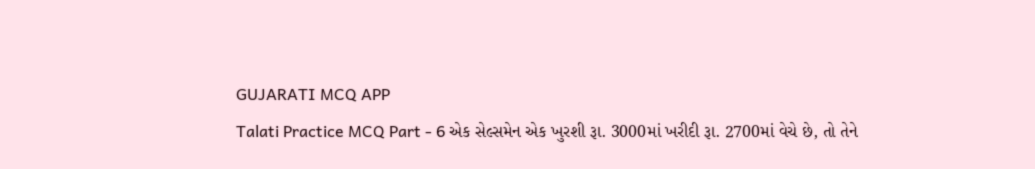GUJARATI MCQ APP
Talati Practice MCQ Part - 6 એક સેલ્સમેન એક ખુરશી રૂા. 3000માં ખરીદી રૂા. 2700માં વેચે છે, તો તેને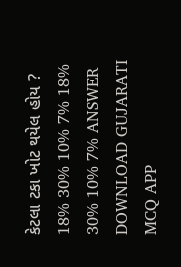કેટલા ટકા ખોટ થયેલ હોય ? 18% 30% 10% 7% 18% 30% 10% 7% ANSWER DOWNLOAD GUJARATI MCQ APP